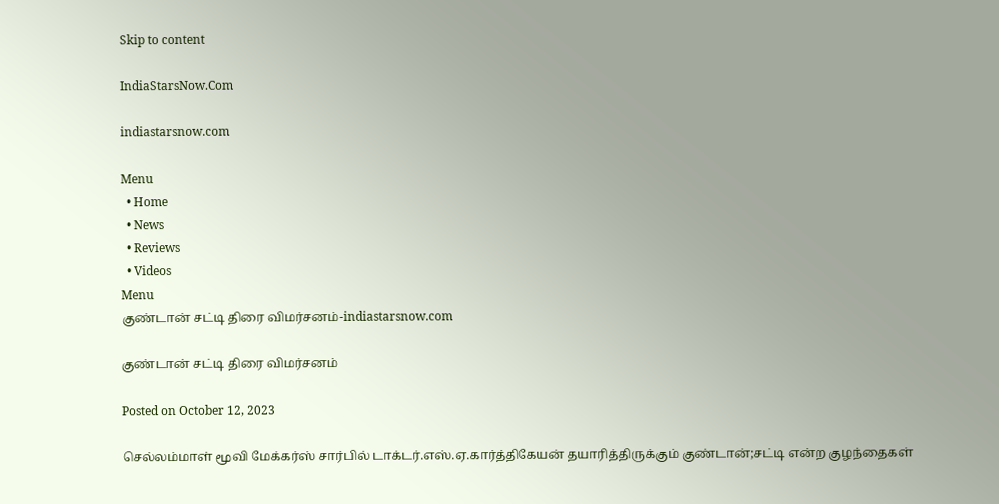Skip to content

IndiaStarsNow.Com

indiastarsnow.com

Menu
  • Home
  • News
  • Reviews
  • Videos
Menu
குண்டான் சட்டி திரை விமர்சனம்-indiastarsnow.com

குண்டான் சட்டி திரை விமர்சனம்

Posted on October 12, 2023

செல்லம்மாள் மூவி மேக்கர்ஸ் சார்பில் டாக்டர்.எஸ்.ஏ.கார்த்திகேயன் தயாரித்திருக்கும் குண்டான்;சட்டி என்ற குழந்தைகள்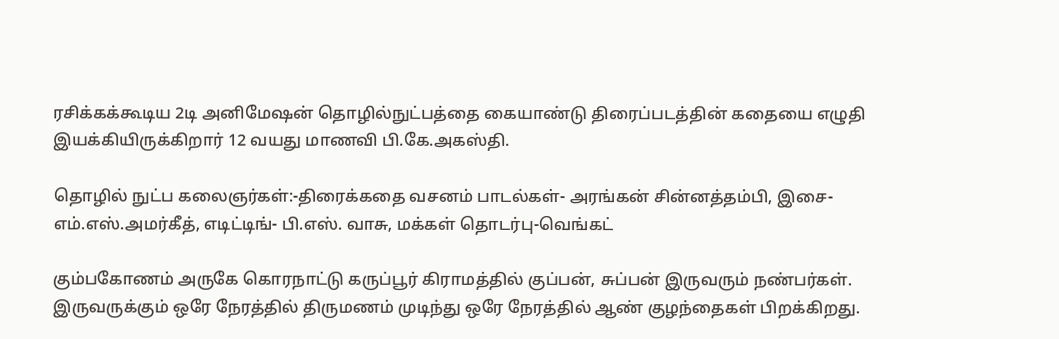ரசிக்கக்கூடிய 2டி அனிமேஷன் தொழில்நுட்பத்தை கையாண்டு திரைப்படத்தின் கதையை எழுதி இயக்கியிருக்கிறார் 12 வயது மாணவி பி.கே.அகஸ்தி.

தொழில் நுட்ப கலைஞர்கள்:-திரைக்கதை வசனம் பாடல்கள்- அரங்கன் சின்னத்தம்பி, இசை- எம்.எஸ்.அமர்கீத், எடிட்டிங்- பி.எஸ். வாசு, மக்கள் தொடர்பு-வெங்கட்

கும்பகோணம் அருகே கொரநாட்டு கருப்பூர் கிராமத்தில் குப்பன், சுப்பன் இருவரும் நண்பர்கள். இருவருக்கும் ஒரே நேரத்தில் திருமணம் முடிந்து ஒரே நேரத்தில் ஆண் குழந்தைகள் பிறக்கிறது.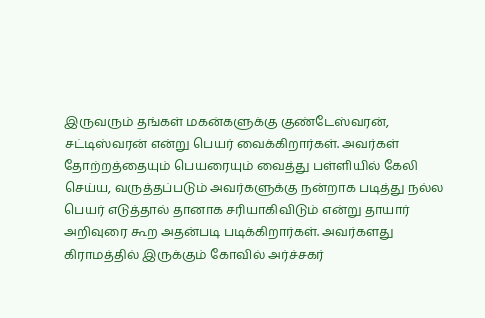இருவரும் தங்கள் மகன்களுக்கு குண்டேஸ்வரன், சட்டிஸ்வரன் என்று பெயர் வைக்கிறார்கள். அவர்கள் தோற்றத்தையும் பெயரையும் வைத்து பள்ளியில் கேலி செய்ய, வருத்தப்படும் அவர்களுக்கு நன்றாக படித்து நல்ல பெயர் எடுத்தால் தானாக சரியாகிவிடும் என்று தாயார் அறிவுரை கூற அதன்படி படிக்கிறார்கள். அவர்களது கிராமத்தில் இருக்கும் கோவில் அர்ச்சகர்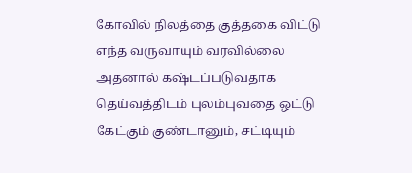கோவில் நிலத்தை குத்தகை விட்டு எந்த வருவாயும் வரவில்லை அதனால் கஷ்டப்படுவதாக தெய்வத்திடம் புலம்புவதை ஒட்டு கேட்கும் குண்டானும், சட்டியும்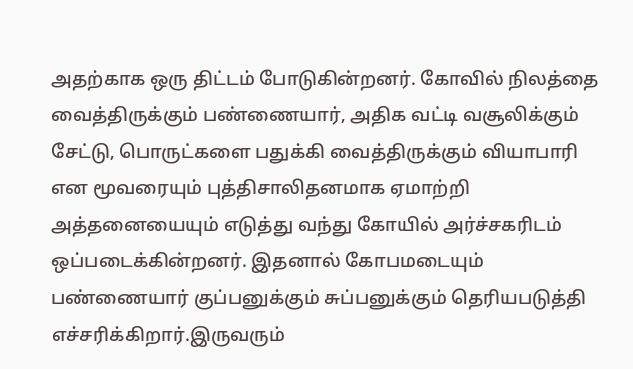அதற்காக ஒரு திட்டம் போடுகின்றனர். கோவில் நிலத்தை வைத்திருக்கும் பண்ணையார், அதிக வட்டி வசூலிக்கும் சேட்டு, பொருட்களை பதுக்கி வைத்திருக்கும் வியாபாரி என மூவரையும் புத்திசாலிதனமாக ஏமாற்றி அத்தனையையும் எடுத்து வந்து கோயில் அர்ச்சகரிடம் ஒப்படைக்கின்றனர். இதனால் கோபமடையும் பண்ணையார் குப்பனுக்கும் சுப்பனுக்கும் தெரியபடுத்தி எச்சரிக்கிறார்.இருவரும்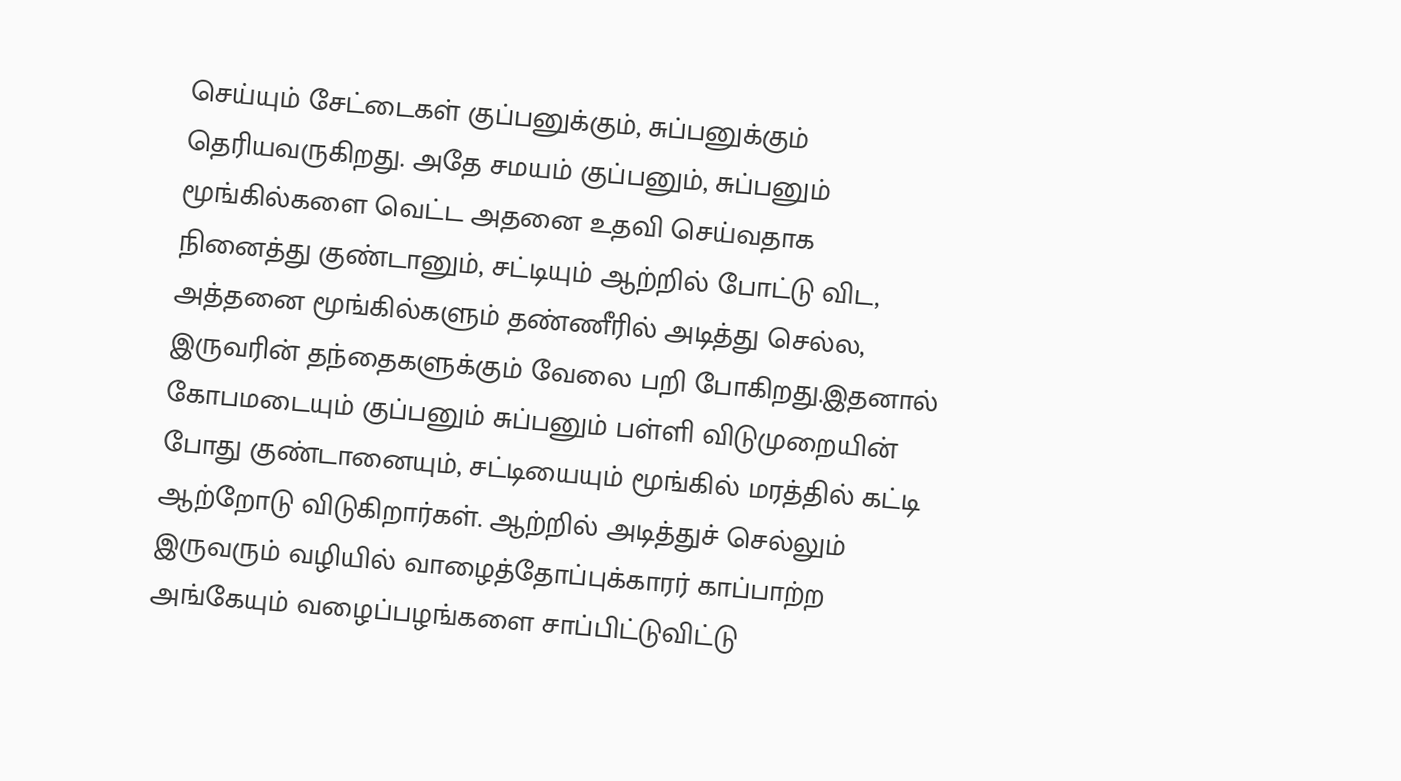செய்யும் சேட்டைகள் குப்பனுக்கும், சுப்பனுக்கும் தெரியவருகிறது. அதே சமயம் குப்பனும், சுப்பனும் மூங்கில்களை வெட்ட அதனை உதவி செய்வதாக நினைத்து குண்டானும், சட்டியும் ஆற்றில் போட்டு விட, அத்தனை மூங்கில்களும் தண்ணீரில் அடித்து செல்ல, இருவரின் தந்தைகளுக்கும் வேலை பறி போகிறது.இதனால் கோபமடையும் குப்பனும் சுப்பனும் பள்ளி விடுமுறையின் போது குண்டானையும், சட்டியையும் மூங்கில் மரத்தில் கட்டி ஆற்றோடு விடுகிறார்கள். ஆற்றில் அடித்துச் செல்லும் இருவரும் வழியில் வாழைத்தோப்புக்காரர் காப்பாற்ற அங்கேயும் வழைப்பழங்களை சாப்பிட்டுவிட்டு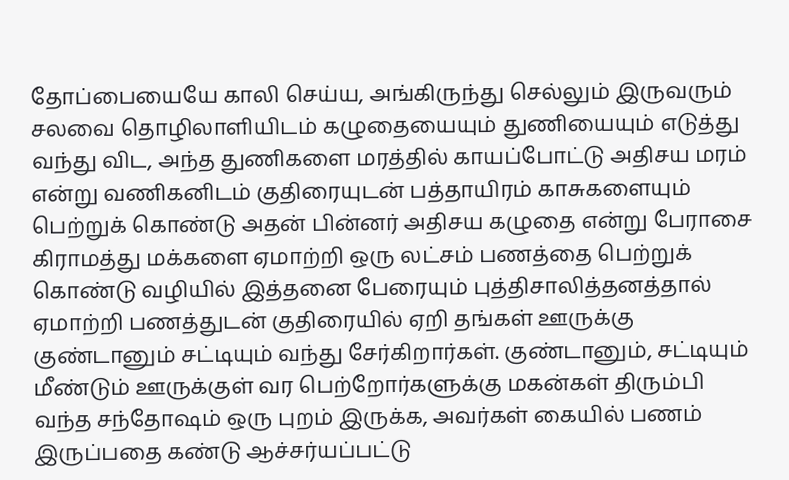தோப்பையையே காலி செய்ய, அங்கிருந்து செல்லும் இருவரும் சலவை தொழிலாளியிடம் கழுதையையும் துணியையும் எடுத்து வந்து விட, அந்த துணிகளை மரத்தில் காயப்போட்டு அதிசய மரம் என்று வணிகனிடம் குதிரையுடன் பத்தாயிரம் காசுகளையும் பெற்றுக் கொண்டு அதன் பின்னர் அதிசய கழுதை என்று பேராசை கிராமத்து மக்களை ஏமாற்றி ஒரு லட்சம் பணத்தை பெற்றுக் கொண்டு வழியில் இத்தனை பேரையும் புத்திசாலித்தனத்தால் ஏமாற்றி பணத்துடன் குதிரையில் ஏறி தங்கள் ஊருக்கு குண்டானும் சட்டியும் வந்து சேர்கிறார்கள். குண்டானும், சட்டியும் மீண்டும் ஊருக்குள் வர பெற்றோர்களுக்கு மகன்கள் திரும்பி வந்த சந்தோஷம் ஒரு புறம் இருக்க, அவர்கள் கையில் பணம் இருப்பதை கண்டு ஆச்சர்யப்பட்டு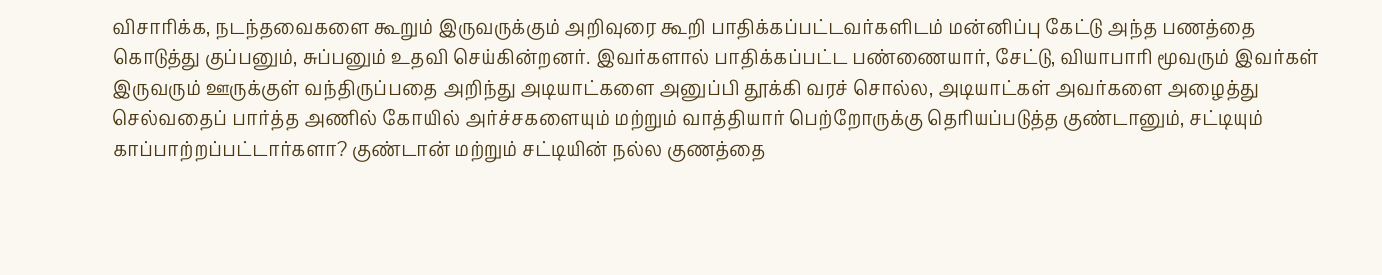விசாரிக்க, நடந்தவைகளை கூறும் இருவருக்கும் அறிவுரை கூறி பாதிக்கப்பட்டவர்களிடம் மன்னிப்பு கேட்டு அந்த பணத்தை கொடுத்து குப்பனும், சுப்பனும் உதவி செய்கின்றனர். இவர்களால் பாதிக்கப்பட்ட பண்ணையார், சேட்டு, வியாபாரி மூவரும் இவர்கள் இருவரும் ஊருக்குள் வந்திருப்பதை அறிந்து அடியாட்களை அனுப்பி தூக்கி வரச் சொல்ல, அடியாட்கள் அவர்களை அழைத்து செல்வதைப் பார்த்த அணில் கோயில் அர்ச்சகளையும் மற்றும் வாத்தியார் பெற்றோருக்கு தெரியப்படுத்த குண்டானும், சட்டியும் காப்பாற்றப்பட்டார்களா? குண்டான் மற்றும் சட்டியின் நல்ல குணத்தை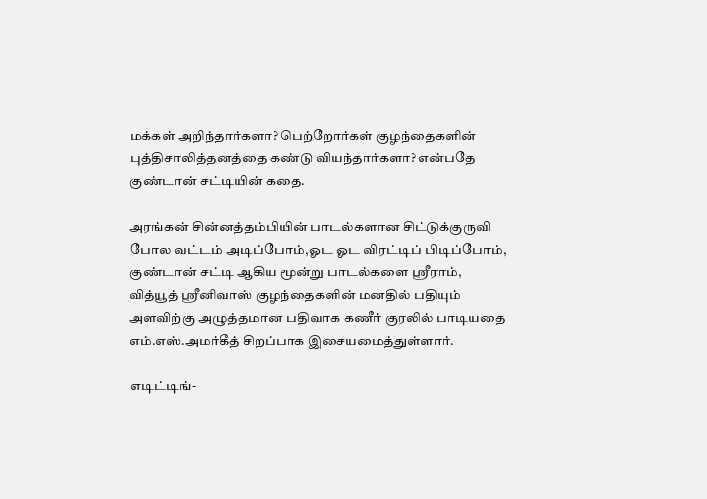மக்கள் அறிந்தார்களா? பெற்றோர்கள் குழந்தைகளின் புத்திசாலித்தனத்தை கண்டு வியந்தார்களா? என்பதே குண்டான் சட்டியின் கதை.

அரங்கன் சின்னத்தம்பியின் பாடல்களான சிட்டுக்குருவி போல வட்டம் அடிப்போம்,ஓட ஓட விரட்டிப் பிடிப்போம், குண்டான் சட்டி ஆகிய மூன்று பாடல்களை ஸ்ரீராம், வித்யூத் ஸ்ரீனிவாஸ் குழந்தைகளின் மனதில் பதியும் அளவிற்கு அழுத்தமான பதிவாக கணீர் குரலில் பாடியதை எம்.எஸ்.அமர்கீத் சிறப்பாக இசையமைத்துள்ளார்.

எடிட்டிங்-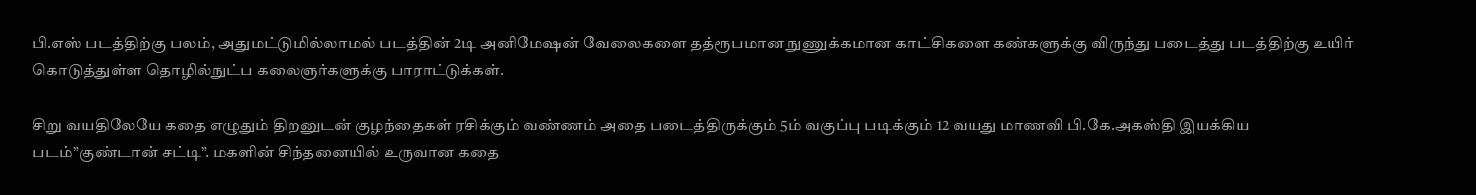பி.எஸ் படத்திற்கு பலம், அதுமட்டுமில்லாமல் படத்தின் 2டி அனிமேஷன் வேலைகளை தத்ரூபமான நுணுக்கமான காட்சிகளை கண்களுக்கு விருந்து படைத்து படத்திற்கு உயிர் கொடுத்துள்ள தொழில்நுட்ப கலைஞர்களுக்கு பாராட்டுக்கள்.

சிறு வயதிலேயே கதை எழுதும் திறனுடன் குழந்தைகள் ரசிக்கும் வண்ணம் அதை படைத்திருக்கும் 5ம் வகுப்பு படிக்கும் 12 வயது மாணவி பி.கே.அகஸ்தி இயக்கிய படம்”குண்டான் சட்டி”. மகளின் சிந்தனையில் உருவான கதை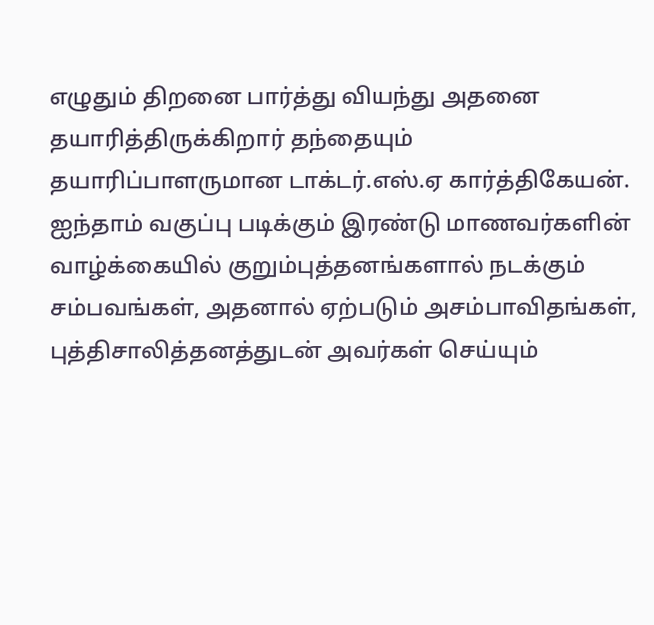எழுதும் திறனை பார்த்து வியந்து அதனை தயாரித்திருக்கிறார் தந்தையும் தயாரிப்பாளருமான டாக்டர்.எஸ்.ஏ கார்த்திகேயன். ஐந்தாம் வகுப்பு படிக்கும் இரண்டு மாணவர்களின் வாழ்க்கையில் குறும்புத்தனங்களால் நடக்கும் சம்பவங்கள், அதனால் ஏற்படும் அசம்பாவிதங்கள், புத்திசாலித்தனத்துடன் அவர்கள் செய்யும்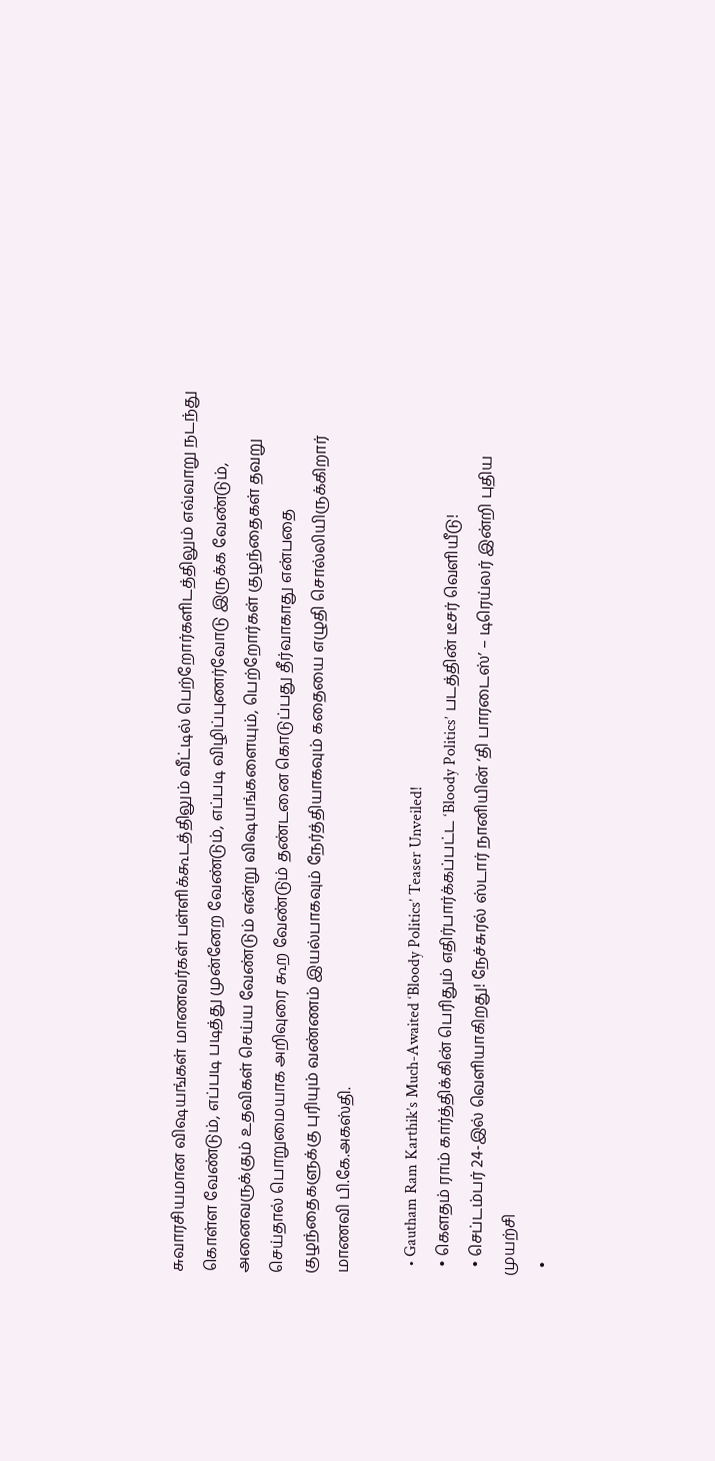சுவாரசியமான விஷயங்கள் மாணவர்கள் பள்ளிக்கூடத்திலும் வீட்டில் பெற்றோர்களிடத்திலும் எவ்வாறு நடந்து கொள்ள வேண்டும், எப்படி படித்து முன்னேற வேண்டும், எப்படி விழிப்புணர்வோடு இருக்க வேண்டும், அனைவருக்கும் உதவிகள் செய்ய வேண்டும் என்று விஷயங்களையும், பெற்றோர்கள் குழந்தைகள் தவறு செய்தால் பொறுமையாக அறிவுரை கூற வேண்டும் தண்டனை கொடுப்பது தீர்வாகாது என்பதை குழந்தைகளுக்கு புரியும் வண்ணம் இயல்பாகவும் நேர்த்தியாகவும் கதையை எழுதி சொல்லியிருக்கிறார் மாணவி பி.கே.அகஸ்தி.

  • Gautham Ram Karthik’s Much-Awaited ‘Bloody Politics’ Teaser Unveiled!
  • கௌதம் ராம் கார்த்திக்கின் பெரிதும் எதிர்பார்க்கப்பட்ட ‘Bloody Politics’ படத்தின் டீசர் வெளியீடு!
  • செப்டம்பர் 24-இல் வெளியாகிறது! நேச்சுரல் ஸ்டார் நானியின் ‘தி பாரடைஸ்’ – டிரெய்லர் இன்றி புதிய முயற்சி
  •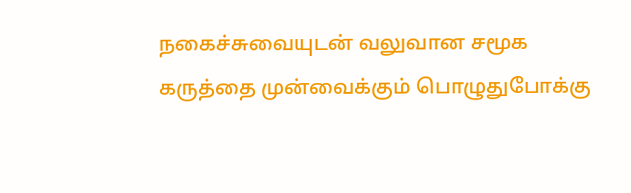நகைச்சுவையுடன் வலுவான சமூக கருத்தை முன்வைக்கும் பொழுதுபோக்கு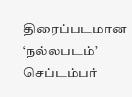திரைப்படமான ‘நல்லபடம்’ செப்டம்பர்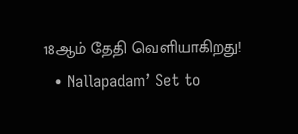18ஆம் தேதி வெளியாகிறது!
  • Nallapadam’ Set to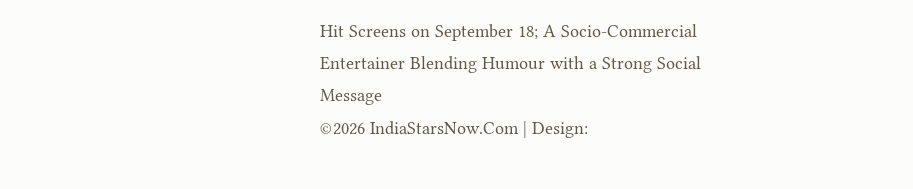Hit Screens on September 18; A Socio-Commercial Entertainer Blending Humour with a Strong Social Message
©2026 IndiaStarsNow.Com | Design: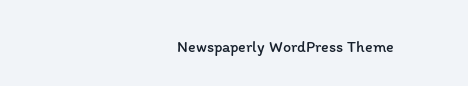Newspaperly WordPress Theme